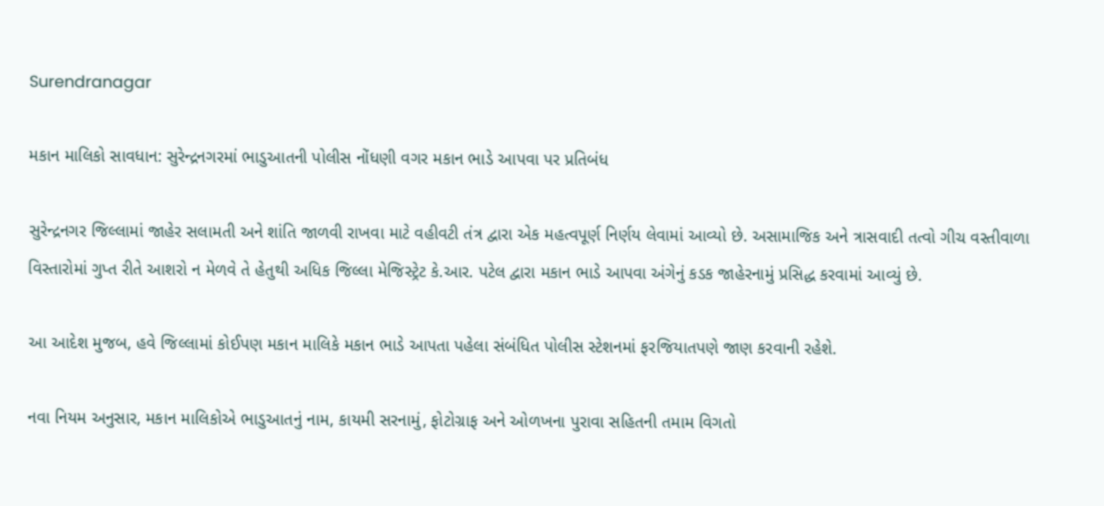Surendranagar

મકાન માલિકો સાવધાન: સુરેન્દ્રનગરમાં ભાડુઆતની પોલીસ નોંધણી વગર મકાન ભાડે આપવા પર પ્રતિબંધ

સુરેન્દ્રનગર જિલ્લામાં જાહેર સલામતી અને શાંતિ જાળવી રાખવા માટે વહીવટી તંત્ર દ્વારા એક મહત્વપૂર્ણ નિર્ણય લેવામાં આવ્યો છે. અસામાજિક અને ત્રાસવાદી તત્વો ગીચ વસ્તીવાળા વિસ્તારોમાં ગુપ્ત રીતે આશરો ન મેળવે તે હેતુથી અધિક જિલ્લા મેજિસ્ટ્રેટ કે.આર. પટેલ દ્વારા મકાન ભાડે આપવા અંગેનું કડક જાહેરનામું પ્રસિદ્ધ કરવામાં આવ્યું છે.

આ આદેશ મુજબ, હવે જિલ્લામાં કોઈપણ મકાન માલિકે મકાન ભાડે આપતા પહેલા સંબંધિત પોલીસ સ્ટેશનમાં ફરજિયાતપણે જાણ કરવાની રહેશે.

નવા નિયમ અનુસાર, મકાન માલિકોએ ભાડુઆતનું નામ, કાયમી સરનામું, ફોટોગ્રાફ અને ઓળખના પુરાવા સહિતની તમામ વિગતો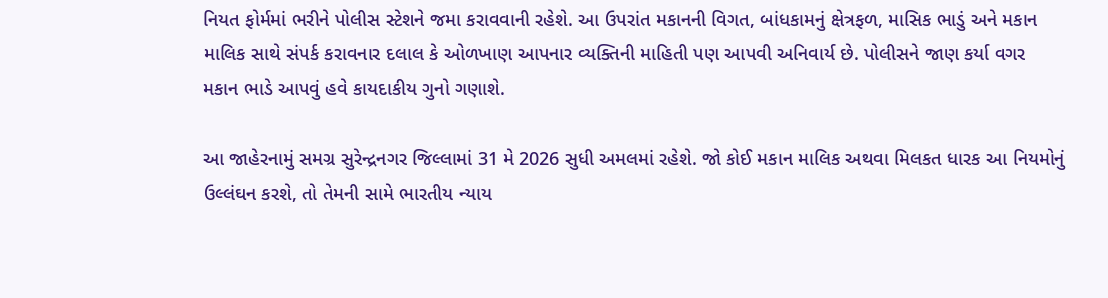નિયત ફોર્મમાં ભરીને પોલીસ સ્ટેશને જમા કરાવવાની રહેશે. આ ઉપરાંત મકાનની વિગત, બાંધકામનું ક્ષેત્રફળ, માસિક ભાડું અને મકાન માલિક સાથે સંપર્ક કરાવનાર દલાલ કે ઓળખાણ આપનાર વ્યક્તિની માહિતી પણ આપવી અનિવાર્ય છે. પોલીસને જાણ કર્યા વગર મકાન ભાડે આપવું હવે કાયદાકીય ગુનો ગણાશે.

આ જાહેરનામું સમગ્ર સુરેન્દ્રનગર જિલ્લામાં 31 મે 2026 સુધી અમલમાં રહેશે. જો કોઈ મકાન માલિક અથવા મિલકત ધારક આ નિયમોનું ઉલ્લંઘન કરશે, તો તેમની સામે ભારતીય ન્યાય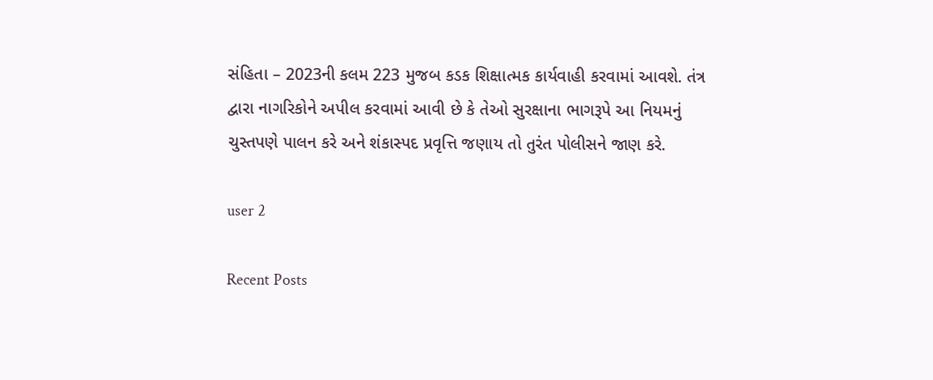સંહિતા – 2023ની કલમ 223 મુજબ કડક શિક્ષાત્મક કાર્યવાહી કરવામાં આવશે. તંત્ર દ્વારા નાગરિકોને અપીલ કરવામાં આવી છે કે તેઓ સુરક્ષાના ભાગરૂપે આ નિયમનું ચુસ્તપણે પાલન કરે અને શંકાસ્પદ પ્રવૃત્તિ જણાય તો તુરંત પોલીસને જાણ કરે.

user 2

Recent Posts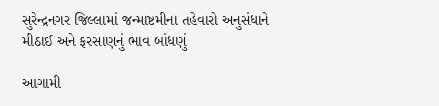સુરેન્દ્રનગર જિલ્લામાં જન્માષ્ટમીના તહેવારો અનુસંધાને મીઠાઈ અને ફરસાણનું ભાવ બાંધણું

આગામી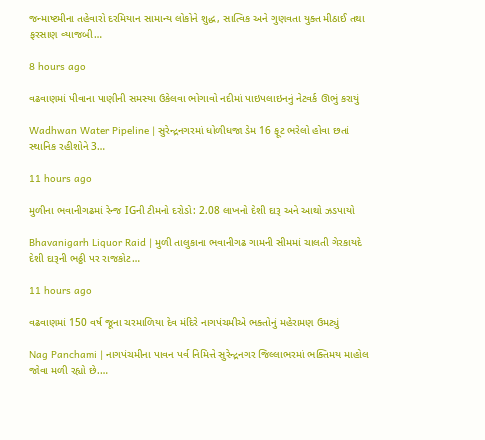જન્માષ્ટમીના તહેવારો દરમિયાન સામાન્ય લોકોને શુદ્ધ, સાત્વિક અને ગુણવતા યુક્ત મીઠાઈ તથા ફરસાણ વ્યાજબી…

8 hours ago

વઢવાણમાં પીવાના પાણીની સમસ્યા ઉકેલવા ભોગાવો નદીમાં પાઇપલાઇનનું નેટવર્ક ઊભું કરાયું

Wadhwan Water Pipeline | સુરેન્દ્રનગરમાં ધોળીધજા ડેમ 16 ફૂટ ભરેલો હોવા છતાં સ્થાનિક રહીશોને 3…

11 hours ago

મુળીના ભવાનીગઢમાં રેન્જ IGની ટીમનો દરોડો: 2.08 લાખનો દેશી દારૂ અને આથો ઝડપાયો

Bhavanigarh Liquor Raid | મુળી તાલુકાના ભવાનીગઢ ગામની સીમમાં ચાલતી ગેરકાયદે દેશી દારૂની ભઠ્ઠી પર રાજકોટ…

11 hours ago

વઢવાણમાં 150 વર્ષ જૂના ચરમાળિયા દેવ મંદિરે નાગપંચમીએ ભક્તોનું મહેરામણ ઉમટ્યું

Nag Panchami | નાગપંચમીના પાવન પર્વ નિમિત્તે સુરેન્દ્રનગર જિલ્લાભરમાં ભક્તિમય માહોલ જોવા મળી રહ્યો છે.…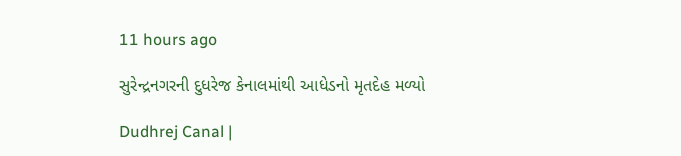11 hours ago

સુરેન્દ્રનગરની દુધરેજ કેનાલમાંથી આધેડનો મૃતદેહ મળ્યો

Dudhrej Canal |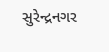સુરેન્દ્રનગર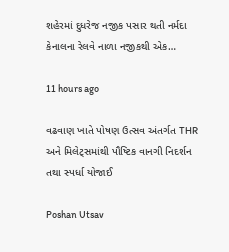શહેરમાં દુધરેજ નજીક પસાર થતી નર્મદા કેનાલના રેલવે નાળા નજીકથી એક…

11 hours ago

વઢવાણ ખાતે પોષણ ઉત્સવ અંતર્ગત THR અને મિલેટ્સમાંથી પૌષ્ટિક વાનગી નિદર્શન તથા સ્પર્ધા યોજાઈ

Poshan Utsav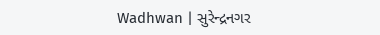Wadhwan | સુરેન્દ્રનગર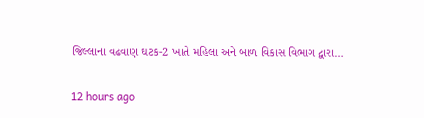જિલ્લાના વઢવાણ ઘટક-2 ખાતે મહિલા અને બાળ વિકાસ વિભાગ દ્વારા…

12 hours ago